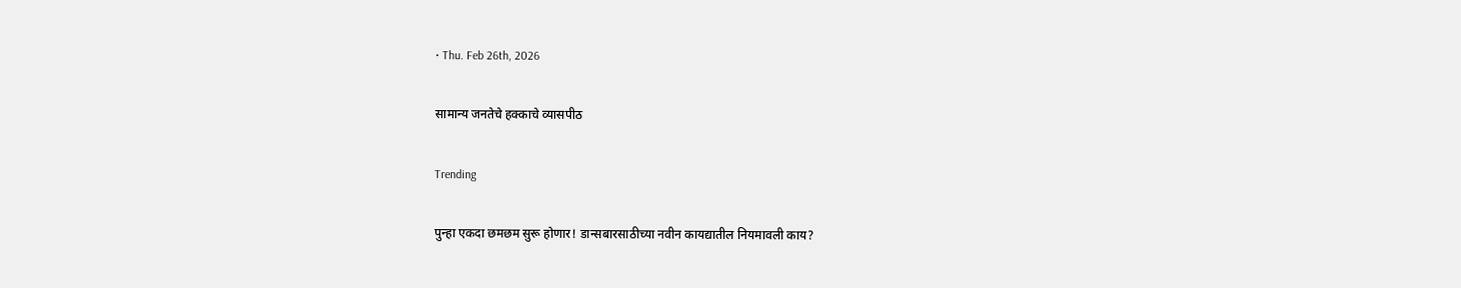• Thu. Feb 26th, 2026

सामान्य जनतेचे हक्काचे व्यासपीठ

Trending

पुन्हा एकदा छमछम सुरू होणार! डान्सबारसाठीच्या नवीन कायद्यातील नियमावली काय?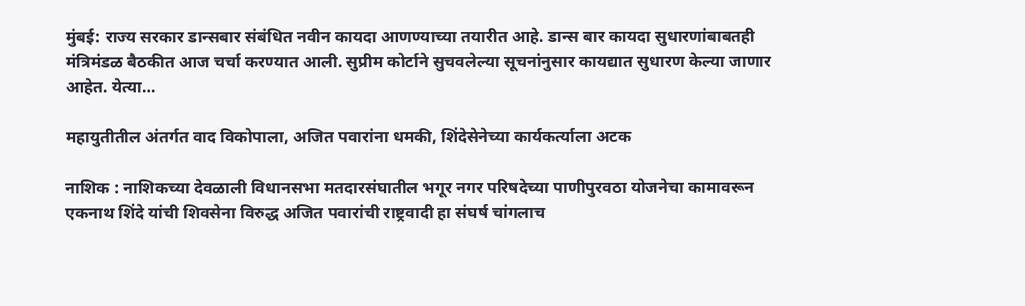मुंबई: राज्य सरकार डान्सबार संबंधित नवीन कायदा आणण्याच्या तयारीत आहे. डान्स बार कायदा सुधारणांबाबतही मंत्रिमंडळ बैठकीत आज चर्चा करण्यात आली. सुप्रीम कोर्टाने सुचवलेल्या सूचनांनुसार कायद्यात सुधारण केल्या जाणार आहेत. येत्या…

महायुतीतील अंतर्गत वाद विकोपाला, अजित पवारांना धमकी, शिंदेसेनेच्या कार्यकर्त्याला अटक

नाशिक : नाशिकच्या देवळाली विधानसभा मतदारसंघातील भगूर नगर परिषदेच्या पाणीपुरवठा योजनेचा कामावरून एकनाथ शिंदे यांची शिवसेना विरुद्ध अजित पवारांची राष्ट्रवादी हा संघर्ष चांगलाच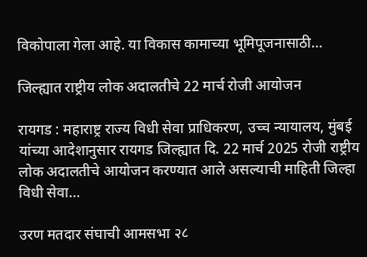विकोपाला गेला आहे. या विकास कामाच्या भूमिपूजनासाठी…

जिल्ह्यात राष्ट्रीय लोक अदालतीचे 22 मार्च रोजी आयोजन

रायगड : महाराष्ट्र राज्य विधी सेवा प्राधिकरण, उच्च न्यायालय, मुंबई यांच्या आदेशानुसार रायगड जिल्ह्यात दि. 22 मार्च 2025 रोजी राष्ट्रीय लोक अदालतीचे आयोजन करण्यात आले असल्याची माहिती जिल्हा विधी सेवा…

उरण मतदार संघाची आमसभा २८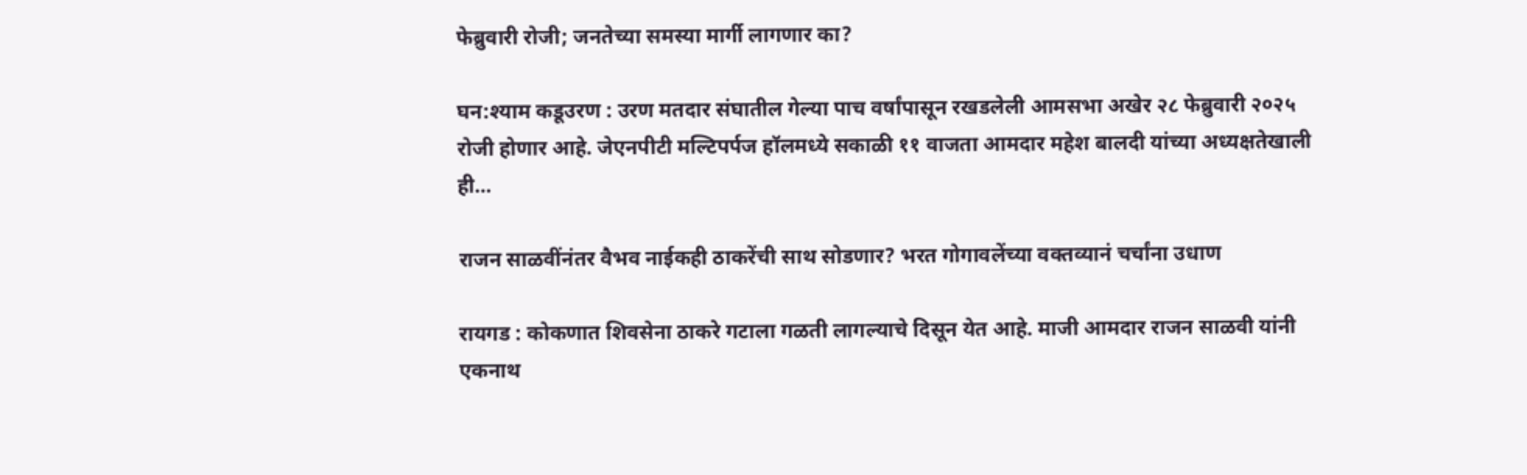फेब्रुवारी रोजी; जनतेच्या समस्या मार्गी लागणार का?

घन:श्याम कडूउरण : उरण मतदार संघातील गेल्या पाच वर्षांपासून रखडलेली आमसभा अखेर २८ फेब्रुवारी २०२५ रोजी होणार आहे. जेएनपीटी मल्टिपर्पज हॉलमध्ये सकाळी ११ वाजता आमदार महेश बालदी यांच्या अध्यक्षतेखाली ही…

राजन साळवींनंतर वैभव नाईकही ठाकरेंची साथ सोडणार? भरत गोगावलेंच्या वक्तव्यानं चर्चांना उधाण

रायगड : कोकणात शिवसेना ठाकरे गटाला गळती लागल्याचे दिसून येत आहे. माजी आमदार राजन साळवी यांनी एकनाथ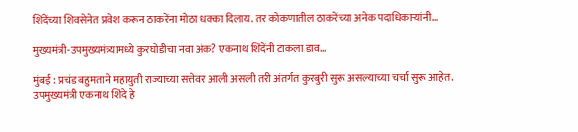शिंदेंच्या शिवसेनेत प्रवेश करून ठाकरेंना मोठा धक्का दिलाय. तर कोकणातील ठाकरेंच्या अनेक पदाधिकाऱ्यांनी…

मुख्यमंत्री-उपमुख्यमंत्र्यामध्ये कुरघोडीचा नवा अंक? एकनाथ शिंदेंनी टाकला डाव…

मुंबई : प्रचंड बहुमताने महायुती राज्याच्या सत्तेवर आली असली तरी अंतर्गत कुरबुरी सुरू असल्याच्या चर्चा सुरू आहेत. उपमुख्यमंत्री एकनाथ शिंदे हे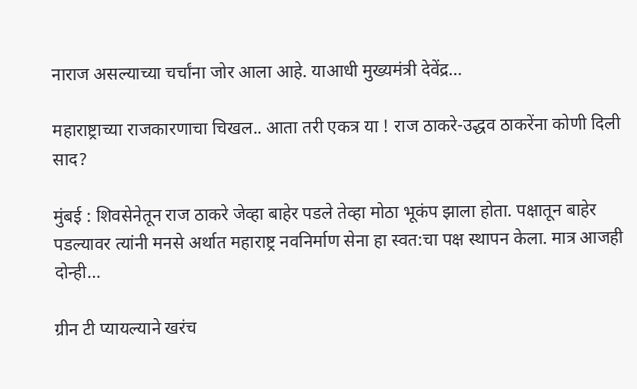नाराज असल्याच्या चर्चांना जोर आला आहे. याआधी मुख्यमंत्री देवेंद्र…

महाराष्ट्राच्या राजकारणाचा चिखल.. आता तरी एकत्र या ! राज ठाकरे-उद्धव ठाकरेंना कोणी दिली साद?

मुंबई : शिवसेनेतून राज ठाकरे जेव्हा बाहेर पडले तेव्हा मोठा भूकंप झाला होता. पक्षातून बाहेर पडल्यावर त्यांनी मनसे अर्थात महाराष्ट्र नवनिर्माण सेना हा स्वत:चा पक्ष स्थापन केला. मात्र आजही दोन्ही…

ग्रीन टी प्यायल्याने खरंच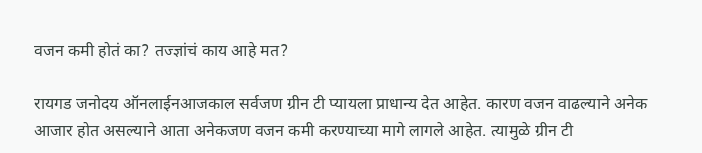वजन कमी होतं का? तज्ज्ञांचं काय आहे मत?

रायगड जनोदय ऑनलाईनआजकाल सर्वजण ग्रीन टी प्यायला प्राधान्य देत आहेत. कारण वजन वाढल्याने अनेक आजार होत असल्याने आता अनेकजण वजन कमी करण्याच्या मागे लागले आहेत. त्यामुळे ग्रीन टी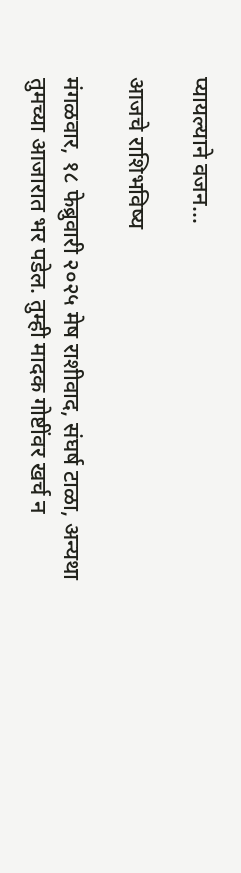प्यायल्याने वजन…

आजचे राशिभविष्य

मंगळवार, १८ फेब्रुवारी २०२५ मेष राशीवाद, संघर्ष टाळा, अन्यथा तुमच्या आजारात भर पडेल. तुम्ही मादक गोष्टींवर खर्च न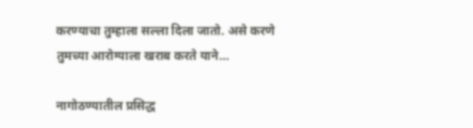करण्याचा तुम्हाला सल्ला दिला जातो. असे करणे तुमच्या आरोग्याला खराब करते याने…

नागोठण्यातील प्रसिद्ध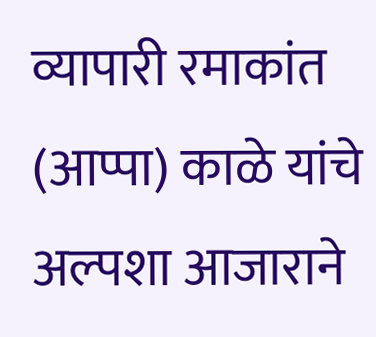व्यापारी रमाकांत (आप्पा) काळे यांचे अल्पशा आजाराने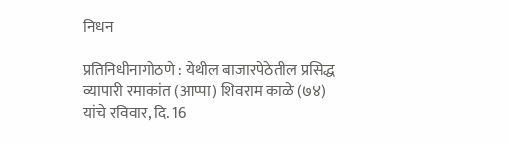निधन

प्रतिनिधीनागोठणे : येथील बाजारपेठेतील प्रसिद्ध व्यापारी रमाकांत (आप्पा) शिवराम काळे (७४) यांचे रविवार, दि. 16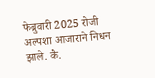फेब्रुवारी 2025 रोजी अल्पशा आजाराने निधन झाले. कै.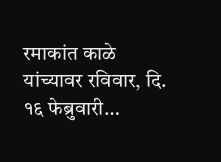रमाकांत काळे यांच्यावर रविवार, दि. १६ फेब्रुवारी…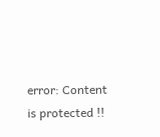error: Content is protected !!